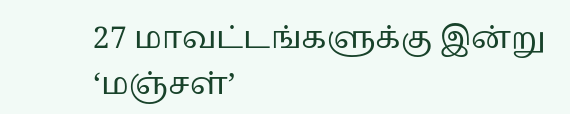27 மாவட்டங்களுக்கு இன்று ‘மஞ்சள்’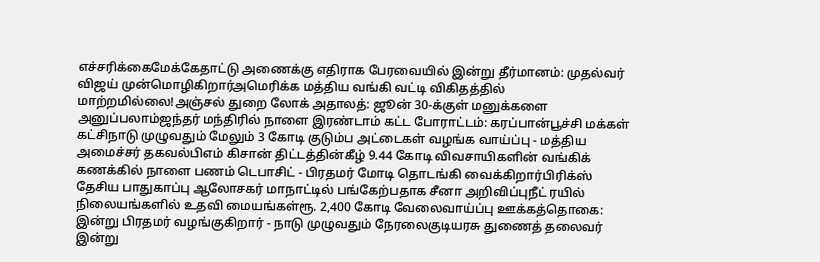எச்சரிக்கைமேக்கேதாட்டு அணைக்கு எதிராக பேரவையில் இன்று தீர்மானம்: முதல்வர் விஜய் முன்மொழிகிறார்அமெரிக்க மத்திய வங்கி வட்டி விகிதத்தில் மாற்றமில்லை!அஞ்சல் துறை லோக் அதாலத்: ஜூன் 30-க்குள் மனுக்களை அனுப்பலாம்ஜந்தர் மந்திரில் நாளை இரண்டாம் கட்ட போராட்டம்: கரப்பான்பூச்சி மக்கள் கட்சிநாடு முழுவதும் மேலும் 3 கோடி குடும்ப அட்டைகள் வழங்க வாய்ப்பு - மத்திய அமைச்சர் தகவல்பிஎம் கிசான் திட்டத்தின்கீழ் 9.44 கோடி விவசாயிகளின் வங்கிக் கணக்கில் நாளை பணம் டெபாசிட் - பிரதமர் மோடி தொடங்கி வைக்கிறார்பிரிக்ஸ் தேசிய பாதுகாப்பு ஆலோசகர் மாநாட்டில் பங்கேற்பதாக சீனா அறிவிப்புநீட் ரயில் நிலையங்களில் உதவி மையங்கள்ரூ. 2,400 கோடி வேலைவாய்ப்பு ஊக்கத்தொகை: இன்று பிரதமர் வழங்குகிறார் - நாடு முழுவதும் நேரலைகுடியரசு துணைத் தலைவர் இன்று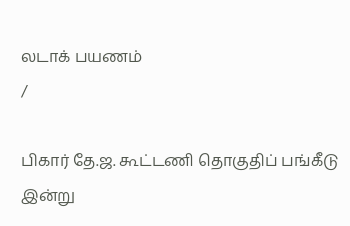லடாக் பயணம்
/

பிகார் தே.ஜ. கூட்டணி தொகுதிப் பங்கீடு இன்று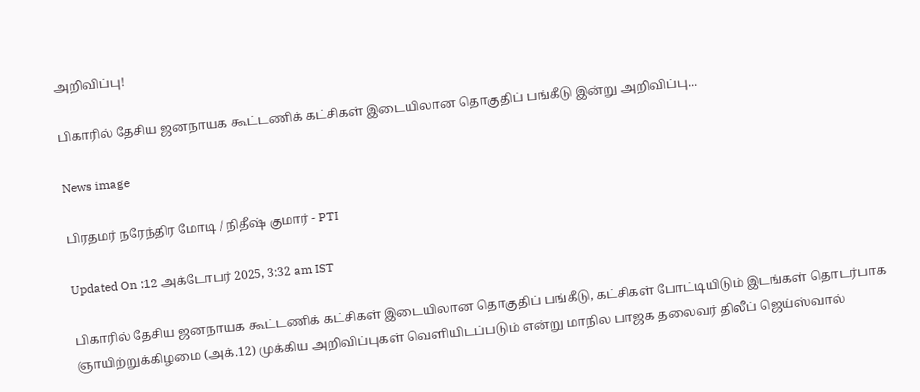அறிவிப்பு!

பிகாரில் தேசிய ஜனநாயக கூட்டணிக் கட்சிகள் இடையிலான தொகுதிப் பங்கீடு இன்று அறிவிப்பு...

News image

பிரதமர் நரேந்திர மோடி / நிதீஷ் குமார் - PTI

Updated On :12 அக்டோபர் 2025, 3:32 am IST

பிகாரில் தேசிய ஜனநாயக கூட்டணிக் கட்சிகள் இடையிலான தொகுதிப் பங்கீடு, கட்சிகள் போட்டியிடும் இடங்கள் தொடர்பாக ஞாயிற்றுக்கிழமை (அக்.12) முக்கிய அறிவிப்புகள் வெளியிடப்படும் என்று மாநில பாஜக தலைவர் திலீப் ஜெய்ஸ்வால்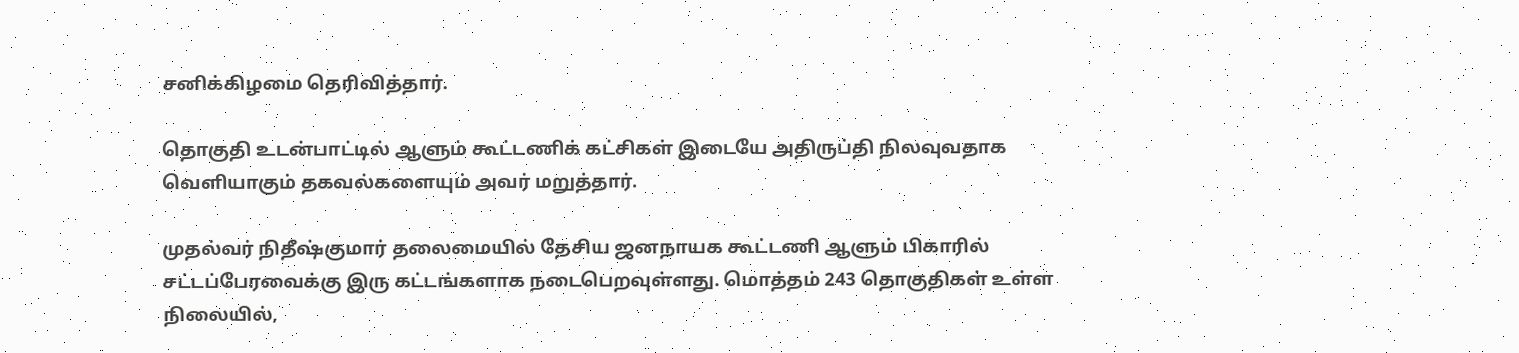சனிக்கிழமை தெரிவித்தார்.

தொகுதி உடன்பாட்டில் ஆளும் கூட்டணிக் கட்சிகள் இடையே அதிருப்தி நிலவுவதாக வெளியாகும் தகவல்களையும் அவர் மறுத்தார்.

முதல்வர் நிதீஷ்குமார் தலைமையில் தேசிய ஜனநாயக கூட்டணி ஆளும் பிகாரில் சட்டப்பேரவைக்கு இரு கட்டங்களாக நடைபெறவுள்ளது. மொத்தம் 243 தொகுதிகள் உள்ள நிலையில்,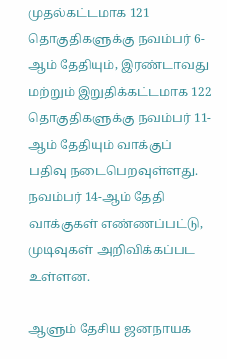முதல்கட்டமாக 121 தொகுதிகளுக்கு நவம்பர் 6-ஆம் தேதியும், இரண்டாவது மற்றும் இறுதிக்கட்டமாக 122 தொகுதிகளுக்கு நவம்பர் 11-ஆம் தேதியும் வாக்குப் பதிவு நடைபெறவுள்ளது. நவம்பர் 14-ஆம் தேதி வாக்குகள் எண்ணப்பட்டு, முடிவுகள் அறிவிக்கப்பட உள்ளன.

ஆளும் தேசிய ஜனநாயக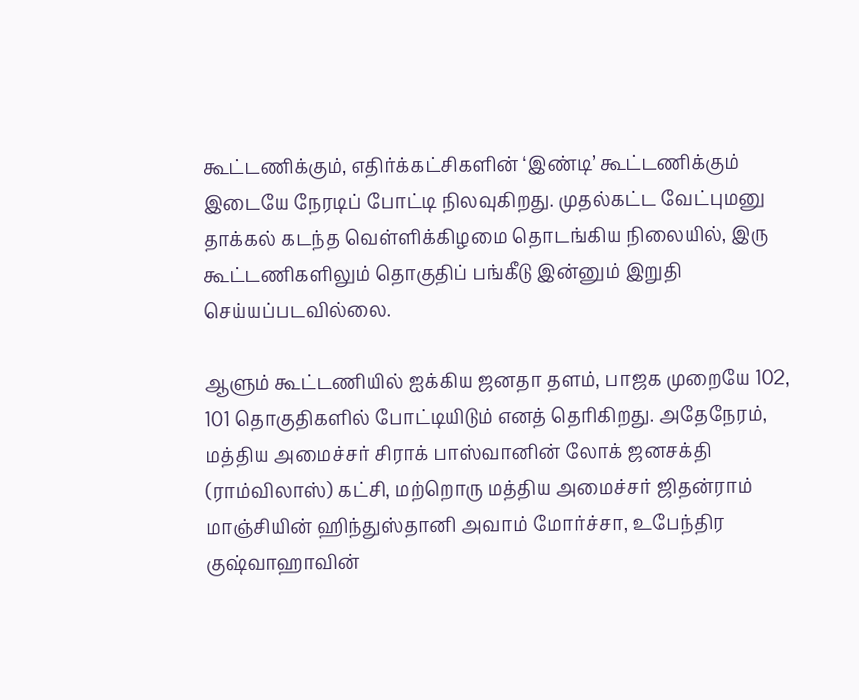கூட்டணிக்கும், எதிர்க்கட்சிகளின் ‘இண்டி’ கூட்டணிக்கும் இடையே நேரடிப் போட்டி நிலவுகிறது. முதல்கட்ட வேட்புமனு தாக்கல் கடந்த வெள்ளிக்கிழமை தொடங்கிய நிலையில், இரு கூட்டணிகளிலும் தொகுதிப் பங்கீடு இன்னும் இறுதி செய்யப்படவில்லை.

ஆளும் கூட்டணியில் ஐக்கிய ஜனதா தளம், பாஜக முறையே 102, 101 தொகுதிகளில் போட்டியிடும் எனத் தெரிகிறது. அதேநேரம், மத்திய அமைச்சர் சிராக் பாஸ்வானின் லோக் ஜனசக்தி (ராம்விலாஸ்) கட்சி, மற்றொரு மத்திய அமைச்சர் ஜிதன்ராம் மாஞ்சியின் ஹிந்துஸ்தானி அவாம் மோர்ச்சா, உபேந்திர குஷ்வாஹாவின்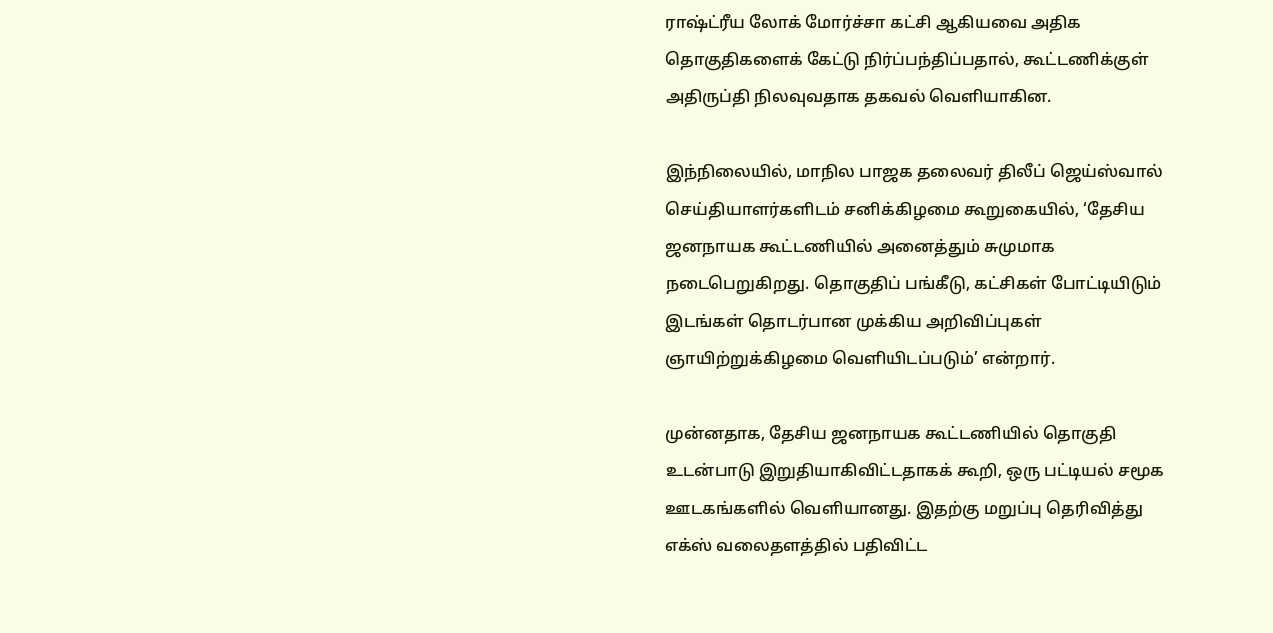ராஷ்ட்ரீய லோக் மோர்ச்சா கட்சி ஆகியவை அதிக தொகுதிகளைக் கேட்டு நிர்ப்பந்திப்பதால், கூட்டணிக்குள் அதிருப்தி நிலவுவதாக தகவல் வெளியாகின.

இந்நிலையில், மாநில பாஜக தலைவர் திலீப் ஜெய்ஸ்வால் செய்தியாளர்களிடம் சனிக்கிழமை கூறுகையில், ‘தேசிய ஜனநாயக கூட்டணியில் அனைத்தும் சுமுமாக நடைபெறுகிறது. தொகுதிப் பங்கீடு, கட்சிகள் போட்டியிடும் இடங்கள் தொடர்பான முக்கிய அறிவிப்புகள் ஞாயிற்றுக்கிழமை வெளியிடப்படும்’ என்றார்.

முன்னதாக, தேசிய ஜனநாயக கூட்டணியில் தொகுதி உடன்பாடு இறுதியாகிவிட்டதாகக் கூறி, ஒரு பட்டியல் சமூக ஊடகங்களில் வெளியானது. இதற்கு மறுப்பு தெரிவித்து எக்ஸ் வலைதளத்தில் பதிவிட்ட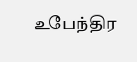உபேந்திர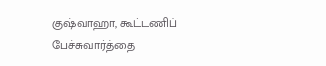குஷ்வாஹா, கூட்டணிப் பேச்சுவார்த்தை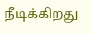நீடிக்கிறது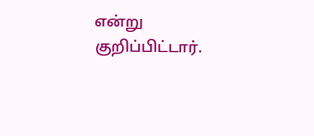என்று குறிப்பிட்டார்.